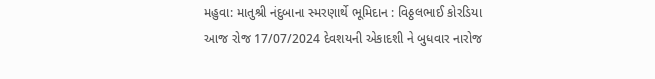મહુવા: માતુશ્રી નંદુબાના સ્મરણાર્થે ભૂમિદાન : વિઠ્ઠલભાઈ કોરડિયા
આજ રોજ 17/07/2024 દેવશયની એકાદશી ને બુધવાર નારોજ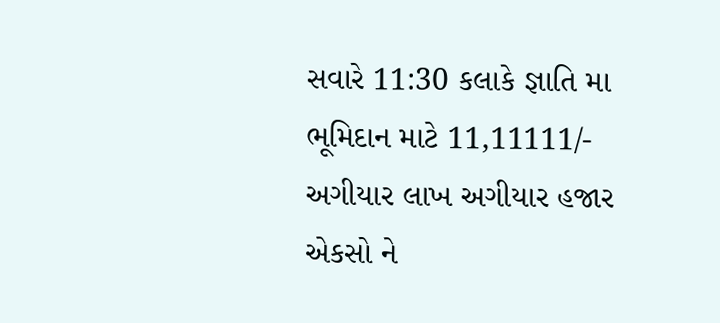સવારે 11:30 કલાકે જ્ઞાતિ મા ભૂમિદાન માટે 11,11111/- અગીયાર લાખ અગીયાર હજાર એકસો ને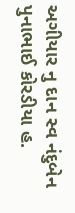અગીયાર નુ દાન સ્વ નંદુબેન પુનાભાઈ કોરડીયા હ.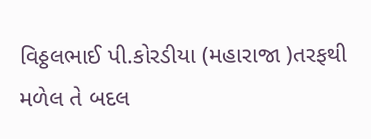વિઠ્ઠલભાઈ પી.કોરડીયા (મહારાજા )તરફથી મળેલ તે બદલ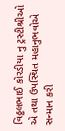વિઠ્ઠલભાઈ કોરડીયા નુ ટ્રસ્ટીશ્રીઓ એ તથા ઉપસ્થિત મહાનુભવોએ સન્માન કરી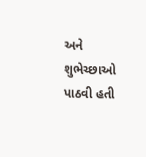અને શુભેચ્છાઓ પાઠવી હતી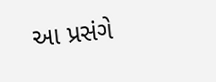આ પ્રસંગે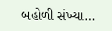બહોળી સંખ્યા…